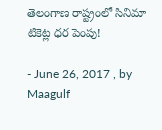తెలంగాణ రాష్ట్రంలో సినిమా టికెట్ల ధర పెంపు!

- June 26, 2017 , by Maagulf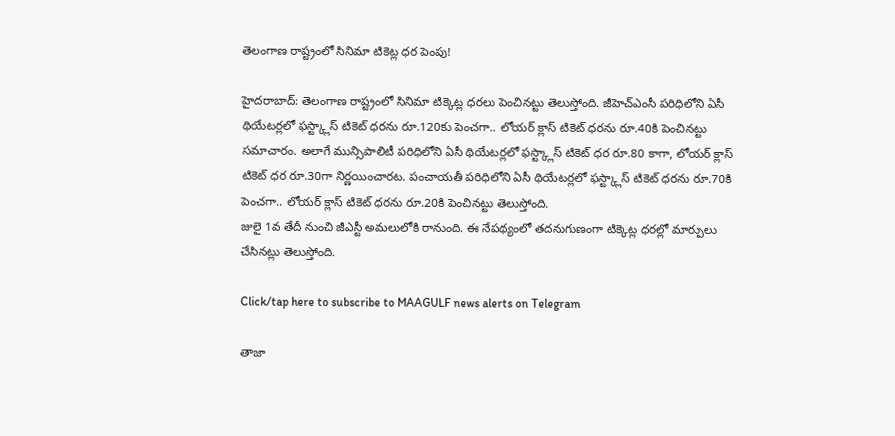తెలంగాణ రాష్ట్రంలో సినిమా టికెట్ల ధర పెంపు!

హైదరాబాద్: తెలంగాణ రాష్ట్రంలో సినిమా టిక్కెట్ల ధరలు పెంచినట్టు తెలుస్తోంది. జీహెచ్ఎంసీ పరిధిలోని ఏసీ థియేటర్లలో ఫస్ట్క్లాస్ టికెట్ ధరను రూ.120కు పెంచగా.. లోయర్ క్లాస్ టికెట్ ధరను రూ.40కి పెంచినట్టు సమాచారం. అలాగే మున్సిపాలిటీ పరిధిలోని ఏసీ థియేటర్లలో ఫస్ట్క్లాస్ టికెట్ ధర రూ.80 కాగా, లోయర్ క్లాస్ టికెట్ ధర రూ.30గా నిర్ణయించారట. పంచాయతీ పరిధిలోని ఏసీ థియేటర్లలో ఫస్ట్క్లాస్ టికెట్ ధరను రూ.70కి పెంచగా.. లోయర్ క్లాస్ టికెట్ ధరను రూ.20కి పెంచినట్టు తెలుస్తోంది.
జులై 1వ తేదీ నుంచి జీఎస్టీ అమలులోకి రానుంది. ఈ నేపథ్యంలో తదనుగుణంగా టిక్కెట్ల ధరల్లో మార్పులు చేసినట్లు తెలుస్తోంది.

Click/tap here to subscribe to MAAGULF news alerts on Telegram

తాజా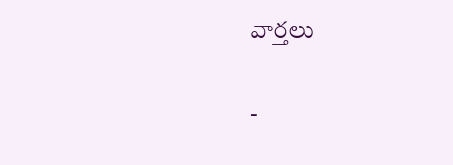వార్తలు

-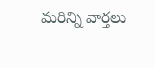మరిన్ని వార్తలు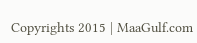Copyrights 2015 | MaaGulf.com